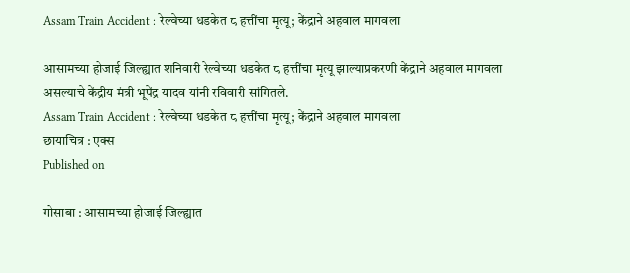Assam Train Accident : रेल्वेच्या धडकेत ८ हत्तींचा मृत्यू; केंद्राने अहवाल मागवला

आसामच्या होजाई जिल्ह्यात शनिवारी रेल्वेच्या धडकेत ८ हत्तींचा मृत्यू झाल्याप्रकरणी केंद्राने अहवाल मागवला असल्याचे केंद्रीय मंत्री भूपेंद्र यादव यांनी रविवारी सांगितले.
Assam Train Accident : रेल्वेच्या धडकेत ८ हत्तींचा मृत्यू; केंद्राने अहवाल मागवला
छायाचित्र : एक्स
Published on

गोसाबा : आसामच्या होजाई जिल्ह्यात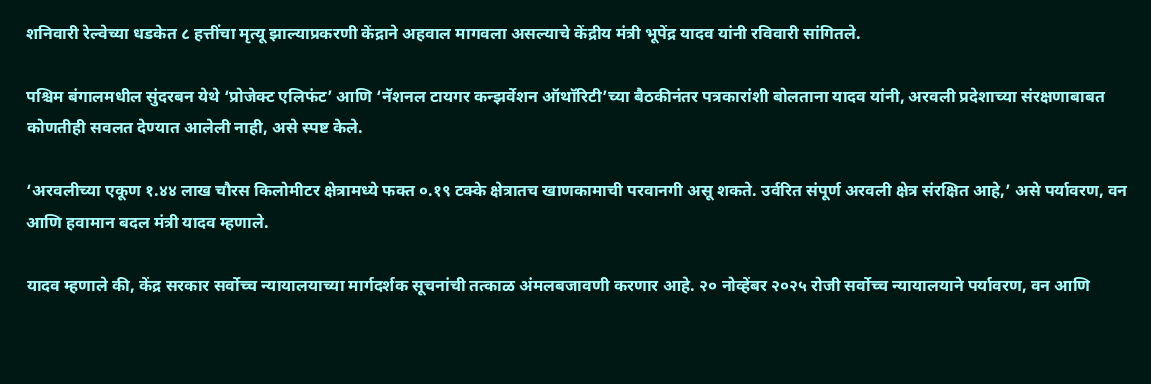शनिवारी रेल्वेच्या धडकेत ८ हत्तींचा मृत्यू झाल्याप्रकरणी केंद्राने अहवाल मागवला असल्याचे केंद्रीय मंत्री भूपेंद्र यादव यांनी रविवारी सांगितले.

पश्चिम बंगालमधील सुंदरबन येथे ‘प्रोजेक्ट एलिफंट’ आणि ‘नॅशनल टायगर कन्झर्वेशन ऑथॉरिटी’च्या बैठकीनंतर पत्रकारांशी बोलताना यादव यांनी, अरवली प्रदेशाच्या संरक्षणाबाबत कोणतीही सवलत देण्यात आलेली नाही, असे स्पष्ट केले.

‘अरवलीच्या एकूण १.४४ लाख चौरस किलोमीटर क्षेत्रामध्ये फक्त ०.१९ टक्के क्षेत्रातच खाणकामाची परवानगी असू शकते. उर्वरित संपूर्ण अरवली क्षेत्र संरक्षित आहे,’ असे पर्यावरण, वन आणि हवामान बदल मंत्री यादव म्हणाले.

यादव म्हणाले की, केंद्र सरकार सर्वोच्च न्यायालयाच्या मार्गदर्शक सूचनांची तत्काळ अंमलबजावणी करणार आहे. २० नोव्हेंबर २०२५ रोजी सर्वोच्च न्यायालयाने पर्यावरण, वन आणि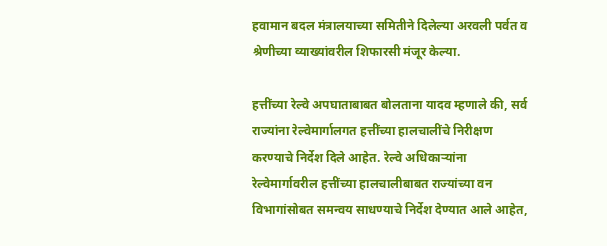हवामान बदल मंत्रालयाच्या समितीने दिलेल्या अरवली पर्वत व श्रेणीच्या व्याख्यांवरील शिफारसी मंजूर केल्या.

हत्तींच्या रेल्वे अपघाताबाबत बोलताना यादव म्हणाले की, सर्व राज्यांना रेल्वेमार्गालगत हत्तींच्या हालचालींचे निरीक्षण करण्याचे निर्देश दिले आहेत. रेल्वे अधिकाऱ्यांना रेल्वेमार्गावरील हत्तींच्या हालचालीबाबत राज्यांच्या वन विभागांसोबत समन्वय साधण्याचे निर्देश देण्यात आले आहेत,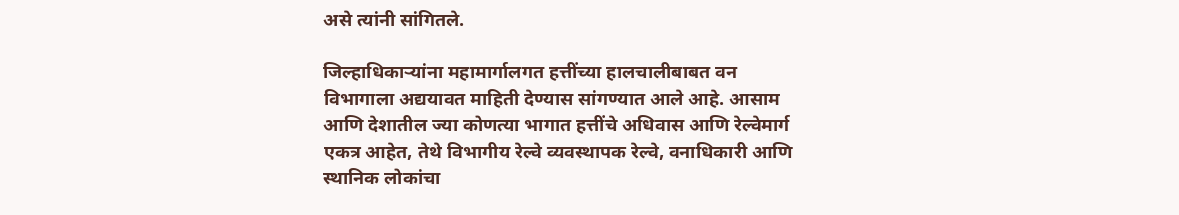असे त्यांनी सांगितले.

जिल्हाधिकाऱ्यांना महामार्गालगत हत्तींच्या हालचालीबाबत वन विभागाला अद्ययावत माहिती देण्यास सांगण्यात आले आहे. आसाम आणि देशातील ज्या कोणत्या भागात हत्तींचे अधिवास आणि रेल्वेमार्ग एकत्र आहेत, तेथे विभागीय रेल्वे व्यवस्थापक रेल्वे, वनाधिकारी आणि स्थानिक लोकांचा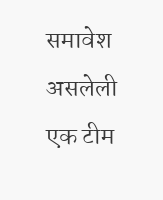समावेश असलेली एक टीम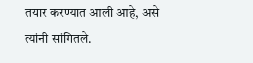तयार करण्यात आली आहे, असे त्यांनी सांगितले.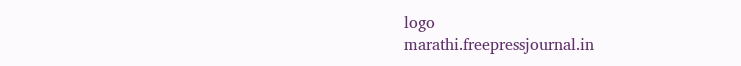logo
marathi.freepressjournal.in